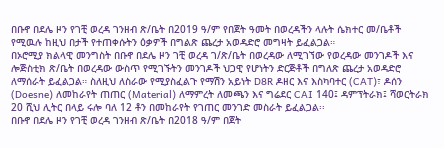በቡኖ በደሌ ዞን የገቺ ወረዳ ገንዘብ ጽ/ቤት በ2019 ዓ/ም የበጀት ዓመት በወረዳችን ላሉት ሴክተር መ/ቤቶች የሚዉሉ ከዚህ በታች የተጠቀሱትን ዕቃዎች በግልጽ ጨረታ አወዳድሮ መግዛት ይፈልጋል።
በኦሮሚያ ክልላዊ መንግስት በቡኖ በደሌ ዞን ገቺ ወረዳ ገ/ጽ/ቤት በወረዳው ለሚገኘው የወረዳው መንገዶች እና ሎጅስቲክ ጽ/ቤት በወረዳው ውስጥ የሚገኙትን መንገዶች ህጋዊ የሆነትን ድርጅቶች በግለጽ ጨረታ አወዳድሮ ለማሰራት ይፈልጋል። ስለዚህ ለስራው የሚያስፈልጉ የማሽን አይነት D8R ዶዘር እና እስካባተር (CAT)፣ ዶሰን (Doesne) ለመከራየት ጠጠር (Material) ለማምረት ለመጫን እና ግሬደር CAI 140፤ ዳምፕትራክ፤ ሻወርትራክ 20 ሺህ ሊትር በላይ ሩሎ ባለ 12 ቶን በመከራየት የገጠር መንገድ መስራት ይፈልጋል፡፡
በቡኖ በደሌ ዞን የገቺ ወረዳ ገንዘብ ጽ/ቤት በ2018 ዓ/ም በጀት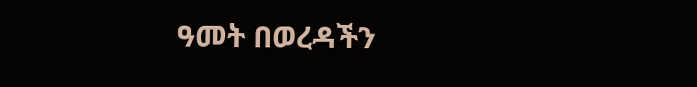ዓመት በወረዳችን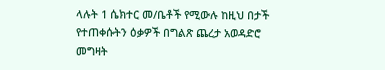ላሉት 1 ሴክተር መ/ቤቶች የሚውሉ ከዚህ በታች የተጠቀሱትን ዕቃዎች በግልጽ ጨረታ አወዳድሮ መግዛት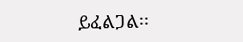ይፈልጋል፡፡